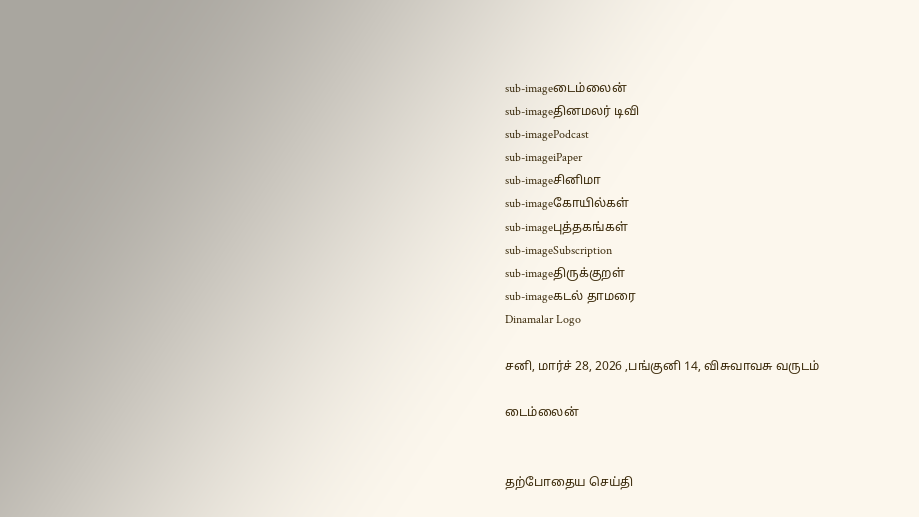sub-imageடைம்லைன்
sub-imageதினமலர் டிவி
sub-imagePodcast
sub-imageiPaper
sub-imageசினிமா
sub-imageகோயில்கள்
sub-imageபுத்தகங்கள்
sub-imageSubscription
sub-imageதிருக்குறள்
sub-imageகடல் தாமரை
Dinamalar Logo

சனி, மார்ச் 28, 2026 ,பங்குனி 14, விசுவாவசு வருடம்

டைம்லைன்


தற்போதைய செய்தி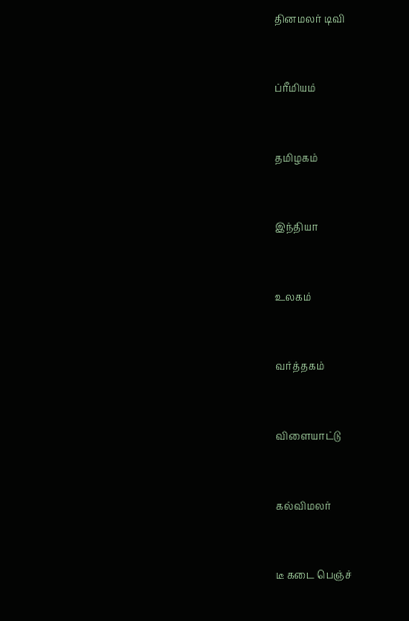தினமலர் டிவி


ப்ரீமியம்


தமிழகம்


இந்தியா


உலகம்


வர்த்தகம்


விளையாட்டு


கல்விமலர்


டீ கடை பெஞ்ச்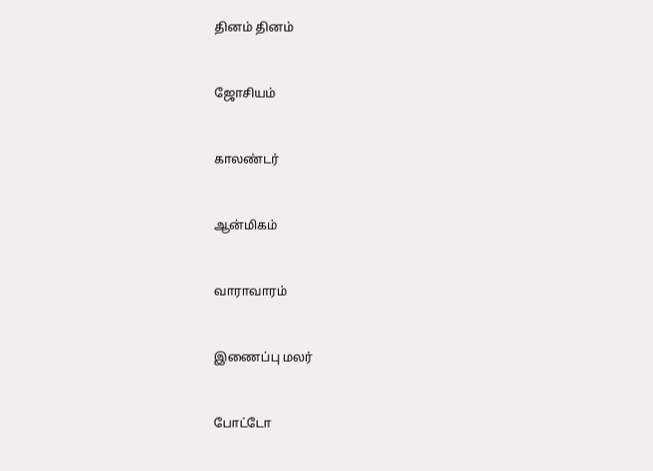தினம் தினம்


ஜோசியம்


காலண்டர்


ஆன்மிகம்


வாராவாரம்


இணைப்பு மலர்


போட்டோ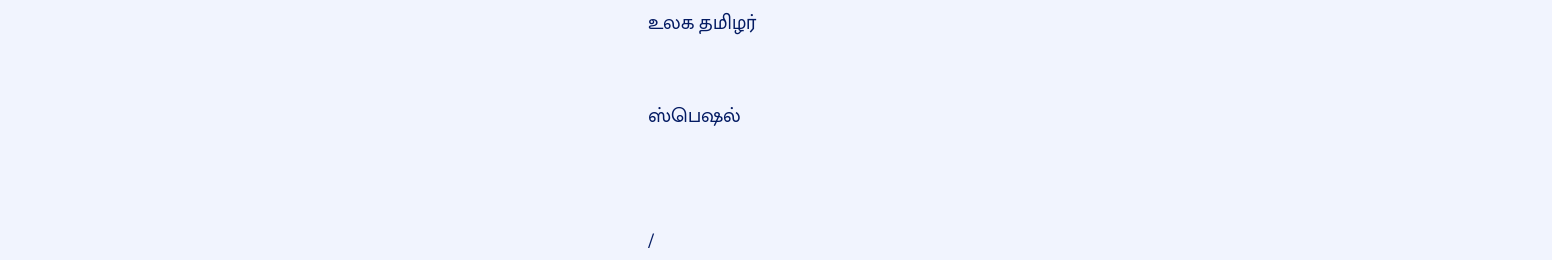உலக தமிழர்


ஸ்பெஷல்



/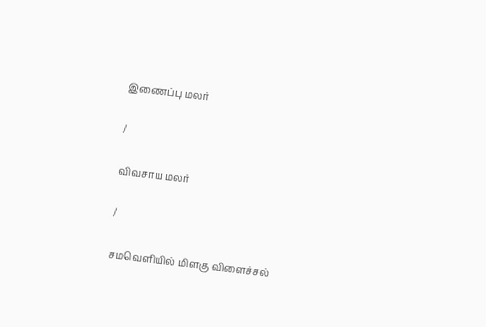இணைப்பு மலர்

/

விவசாய மலர்

/

சமவெளியில் மிளகு விளைச்சல்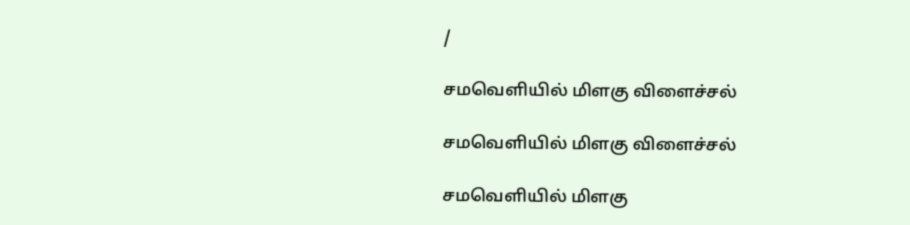/

சமவெளியில் மிளகு விளைச்சல்

சமவெளியில் மிளகு விளைச்சல்

சமவெளியில் மிளகு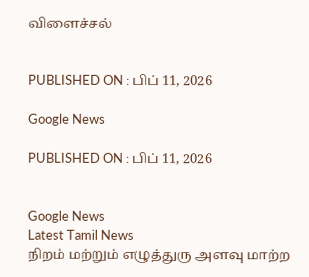விளைச்சல்


PUBLISHED ON : பிப் 11, 2026

Google News

PUBLISHED ON : பிப் 11, 2026


Google News
Latest Tamil News
நிறம் மற்றும் எழுத்துரு அளவு மாற்ற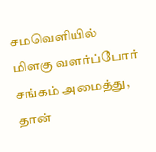சமவெளியில் மிளகு வளர்ப்போர் சங்கம் அமைத்து, தான்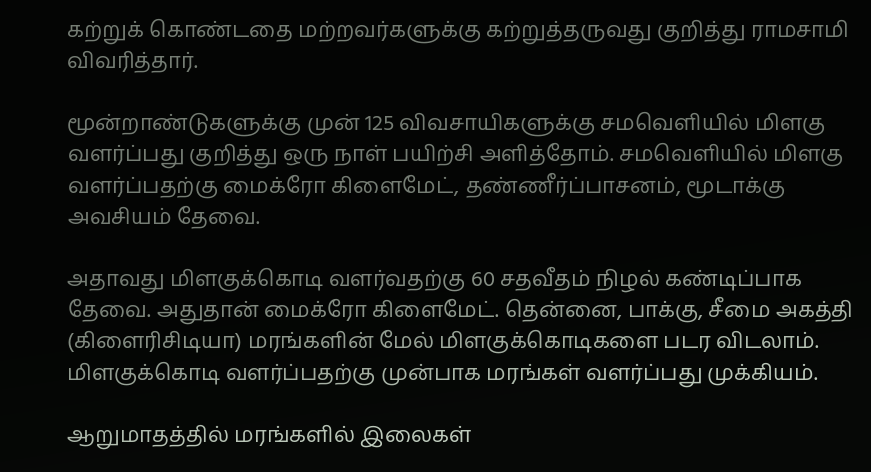கற்றுக் கொண்டதை மற்றவர்களுக்கு கற்றுத்தருவது குறித்து ராமசாமி விவரித்தார்.

மூன்றாண்டுகளுக்கு முன் 125 விவசாயிகளுக்கு சமவெளியில் மிளகு வளர்ப்பது குறித்து ஒரு நாள் பயிற்சி அளித்தோம். சமவெளியில் மிளகு வளர்ப்பதற்கு மைக்ரோ கிளைமேட், தண்ணீர்ப்பாசனம், மூடாக்கு அவசியம் தேவை.

அதாவது மிளகுக்கொடி வளர்வதற்கு 60 சதவீதம் நிழல் கண்டிப்பாக தேவை. அதுதான் மைக்ரோ கிளைமேட். தென்னை, பாக்கு, சீமை அகத்தி (கிளைரிசிடியா) மரங்களின் மேல் மிளகுக்கொடிகளை படர விடலாம். மிளகுக்கொடி வளர்ப்பதற்கு முன்பாக மரங்கள் வளர்ப்பது முக்கியம்.

ஆறுமாதத்தில் மரங்களில் இலைகள்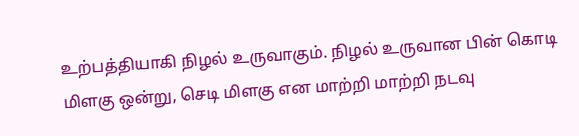உற்பத்தியாகி நிழல் உருவாகும். நிழல் உருவான பின் கொடி மிளகு ஒன்று, செடி மிளகு என மாற்றி மாற்றி நடவு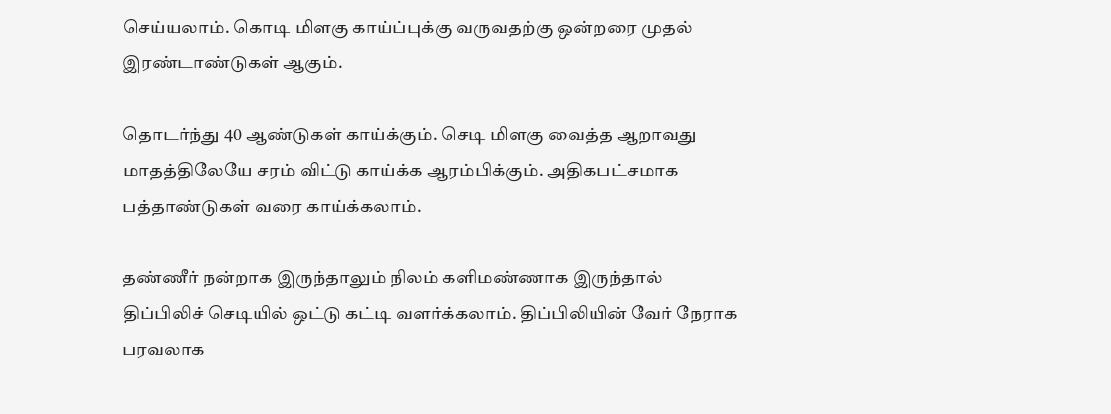செய்யலாம். கொடி மிளகு காய்ப்புக்கு வருவதற்கு ஒன்றரை முதல் இரண்டாண்டுகள் ஆகும்.

தொடர்ந்து 40 ஆண்டுகள் காய்க்கும். செடி மிளகு வைத்த ஆறாவது மாதத்திலேயே சரம் விட்டு காய்க்க ஆரம்பிக்கும். அதிகபட்சமாக பத்தாண்டுகள் வரை காய்க்கலாம்.

தண்ணீர் நன்றாக இருந்தாலும் நிலம் களிமண்ணாக இருந்தால் திப்பிலிச் செடியில் ஒட்டு கட்டி வளர்க்கலாம். திப்பிலியின் வேர் நேராக பரவலாக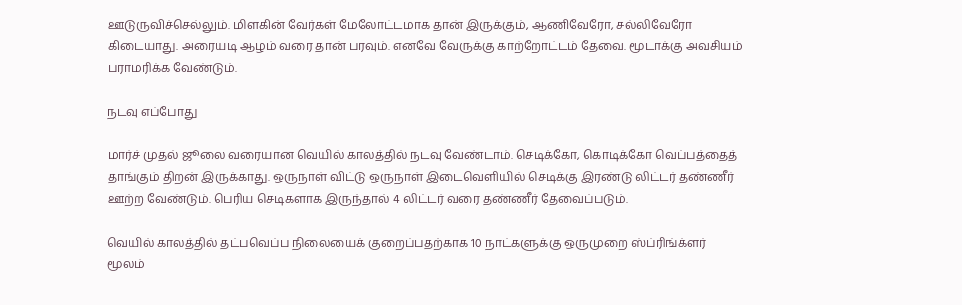ஊடுருவிச்செல்லும். மிளகின் வேர்கள் மேலோட்டமாக தான் இருக்கும், ஆணிவேரோ, சல்லிவேரோ கிடையாது. அரையடி ஆழம் வரை தான் பரவும். எனவே வேருக்கு காற்றோட்டம் தேவை. மூடாக்கு அவசியம் பராமரிக்க வேண்டும்.

நடவு எப்போது

மார்ச் முதல் ஜூலை வரையான வெயில் காலத்தில் நடவு வேண்டாம். செடிக்கோ, கொடிக்கோ வெப்பத்தைத் தாங்கும் திறன் இருக்காது. ஒருநாள் விட்டு ஒருநாள் இடைவெளியில் செடிக்கு இரண்டு லிட்டர் தண்ணீர் ஊற்ற வேண்டும். பெரிய செடிகளாக இருந்தால் 4 லிட்டர் வரை தண்ணீர் தேவைப்படும்.

வெயில் காலத்தில் தட்பவெப்ப நிலையைக் குறைப்பதற்காக 10 நாட்களுக்கு ஒருமுறை ஸ்ப்ரிங்க்ளர் மூலம்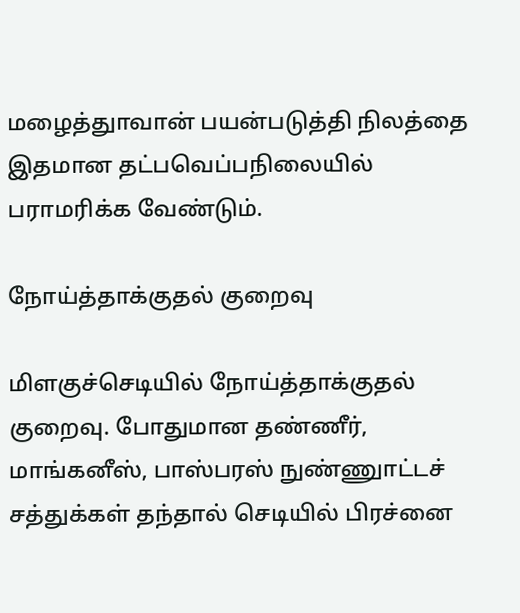மழைத்துாவான் பயன்படுத்தி நிலத்தை இதமான தட்பவெப்பநிலையில் பராமரிக்க வேண்டும்.

நோய்த்தாக்குதல் குறைவு

மிளகுச்செடியில் நோய்த்தாக்குதல் குறைவு. போதுமான தண்ணீர், மாங்கனீஸ், பாஸ்பரஸ் நுண்ணுாட்டச் சத்துக்கள் தந்தால் செடியில் பிரச்னை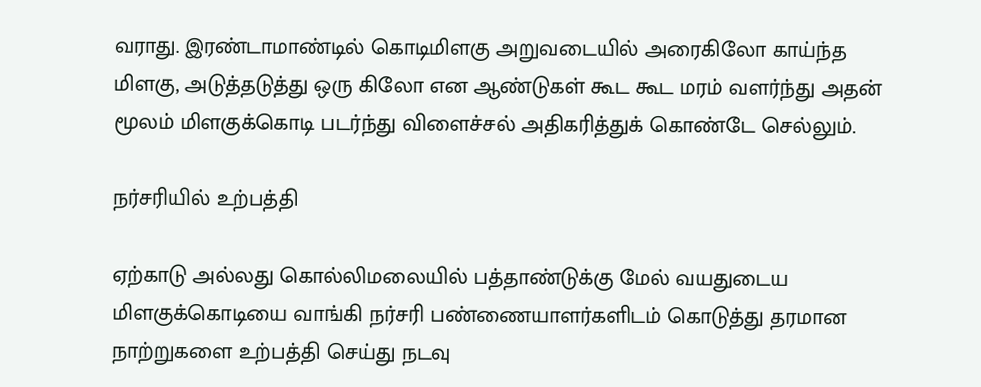வராது. இரண்டாமாண்டில் கொடிமிளகு அறுவடையில் அரைகிலோ காய்ந்த மிளகு, அடுத்தடுத்து ஒரு கிலோ என ஆண்டுகள் கூட கூட மரம் வளர்ந்து அதன் மூலம் மிளகுக்கொடி படர்ந்து விளைச்சல் அதிகரித்துக் கொண்டே செல்லும்.

நர்சரியில் உற்பத்தி

ஏற்காடு அல்லது கொல்லிமலையில் பத்தாண்டுக்கு மேல் வயதுடைய மிளகுக்கொடியை வாங்கி நர்சரி பண்ணையாளர்களிடம் கொடுத்து தரமான நாற்றுகளை உற்பத்தி செய்து நடவு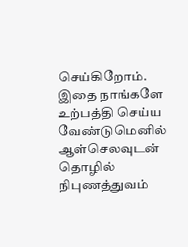செய்கிறோம். இதை நாங்களே உற்பத்தி செய்ய வேண்டுமெனில் ஆள்செலவுடன் தொழில் நிபுணத்துவம்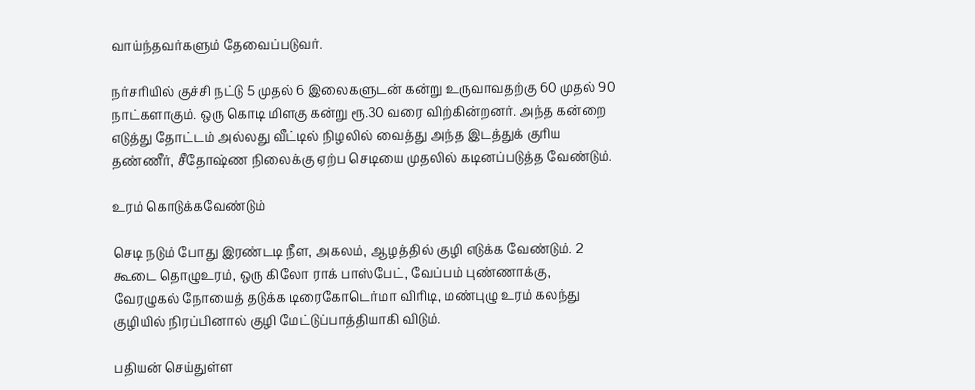வாய்ந்தவர்களும் தேவைப்படுவர்.

நர்சரியில் குச்சி நட்டு 5 முதல் 6 இலைகளுடன் கன்று உருவாவதற்கு 60 முதல் 90 நாட்களாகும். ஒரு கொடி மிளகு கன்று ரூ.30 வரை விற்கின்றனர். அந்த கன்றை எடுத்து தோட்டம் அல்லது வீட்டில் நிழலில் வைத்து அந்த இடத்துக் குரிய தண்ணீர், சீதோஷ்ண நிலைக்கு ஏற்ப செடியை முதலில் கடினப்படுத்த வேண்டும்.

உரம் கொடுக்கவேண்டும்

செடி நடும் போது இரண்டடி நீள, அகலம், ஆழத்தில் குழி எடுக்க வேண்டும். 2 கூடை தொழுஉரம், ஒரு கிலோ ராக் பாஸ்பேட், வேப்பம் புண்ணாக்கு, வேரழுகல் நோயைத் தடுக்க டிரைகோடெர்மா விரிடி, மண்புழு உரம் கலந்து குழியில் நிரப்பினால் குழி மேட்டுப்பாத்தியாகி விடும்.

பதியன் செய்துள்ள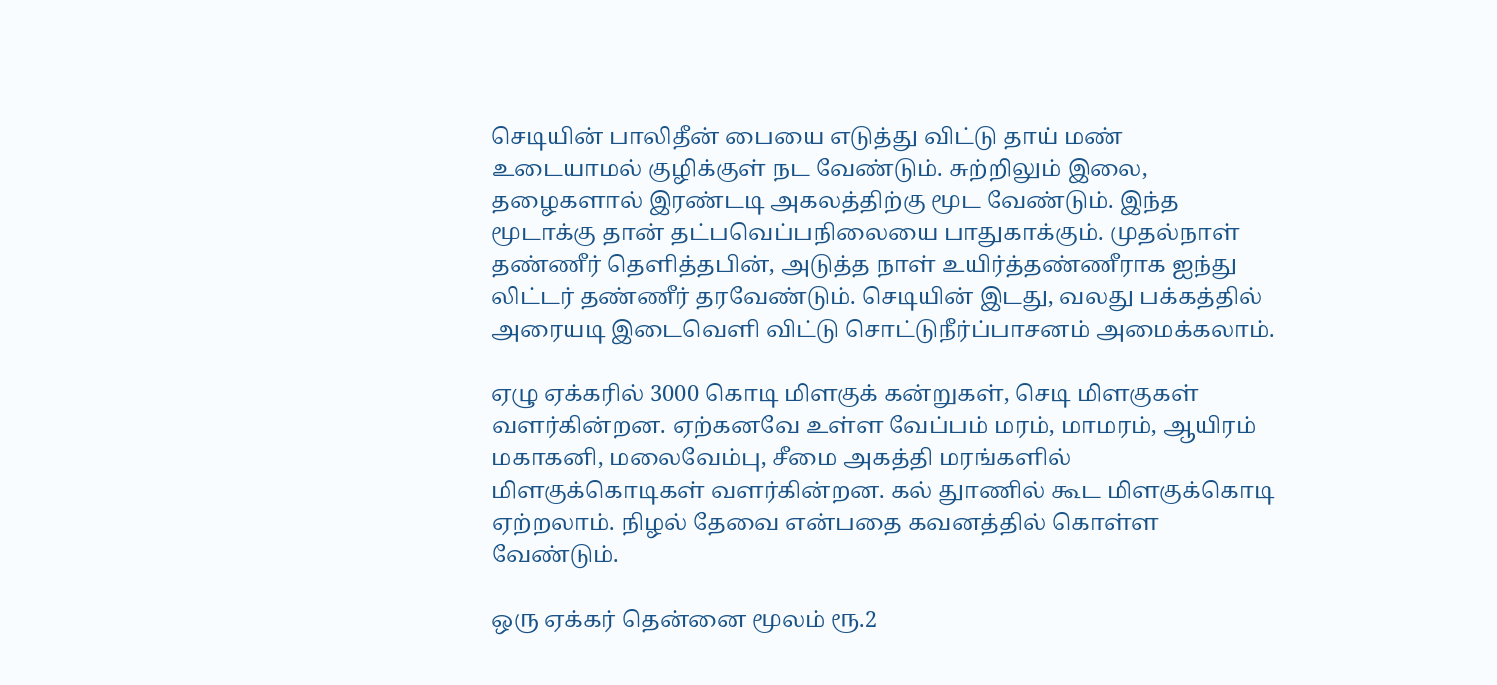செடியின் பாலிதீன் பையை எடுத்து விட்டு தாய் மண் உடையாமல் குழிக்குள் நட வேண்டும். சுற்றிலும் இலை, தழைகளால் இரண்டடி அகலத்திற்கு மூட வேண்டும். இந்த மூடாக்கு தான் தட்பவெப்பநிலையை பாதுகாக்கும். முதல்நாள் தண்ணீர் தெளித்தபின், அடுத்த நாள் உயிர்த்தண்ணீராக ஐந்து லிட்டர் தண்ணீர் தரவேண்டும். செடியின் இடது, வலது பக்கத்தில் அரையடி இடைவெளி விட்டு சொட்டுநீர்ப்பாசனம் அமைக்கலாம்.

ஏழு ஏக்கரில் 3000 கொடி மிளகுக் கன்றுகள், செடி மிளகுகள் வளர்கின்றன. ஏற்கனவே உள்ள வேப்பம் மரம், மாமரம், ஆயிரம் மகாகனி, மலைவேம்பு, சீமை அகத்தி மரங்களில் மிளகுக்கொடிகள் வளர்கின்றன. கல் துாணில் கூட மிளகுக்கொடி ஏற்றலாம். நிழல் தேவை என்பதை கவனத்தில் கொள்ள வேண்டும்.

ஒரு ஏக்கர் தென்னை மூலம் ரூ.2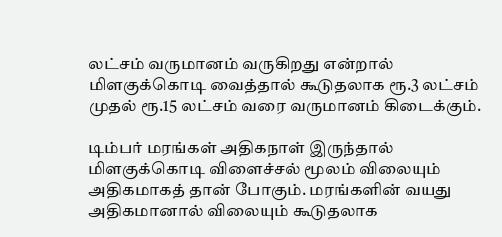லட்சம் வருமானம் வருகிறது என்றால் மிளகுக்கொடி வைத்தால் கூடுதலாக ரூ.3 லட்சம் முதல் ரூ.15 லட்சம் வரை வருமானம் கிடைக்கும்.

டிம்பர் மரங்கள் அதிகநாள் இருந்தால் மிளகுக்கொடி விளைச்சல் மூலம் விலையும் அதிகமாகத் தான் போகும். மரங்களின் வயது அதிகமானால் விலையும் கூடுதலாக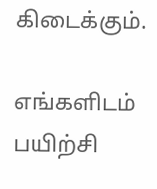கிடைக்கும்.

எங்களிடம் பயிற்சி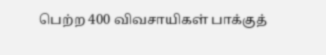பெற்ற 400 விவசாயிகள் பாக்குத்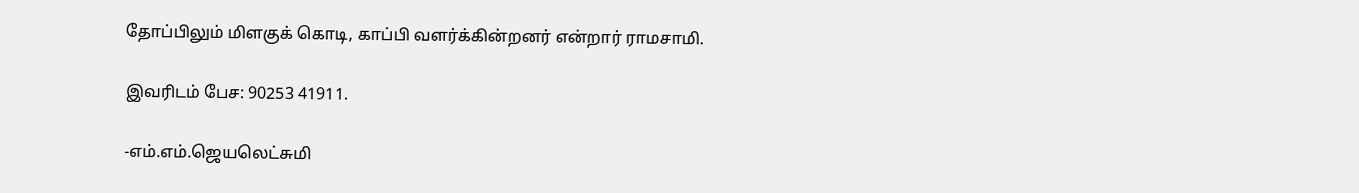தோப்பிலும் மிளகுக் கொடி, காப்பி வளர்க்கின்றனர் என்றார் ராமசாமி.

இவரிடம் பேச: 90253 41911.

-எம்.எம்.ஜெயலெட்சுமி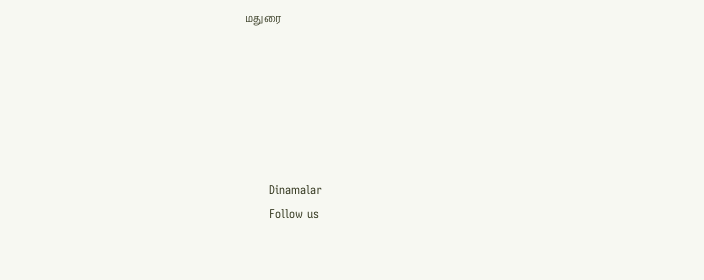மதுரை






      Dinamalar
      Follow us